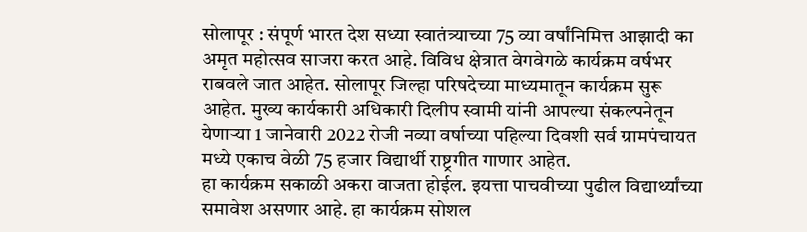सोलापूर : संपूर्ण भारत देश सध्या स्वातंत्र्याच्या 75 व्या वर्षांनिमित्त आझादी का अमृत महोत्सव साजरा करत आहे. विविध क्षेत्रात वेगवेगळे कार्यक्रम वर्षभर राबवले जात आहेत. सोलापूर जिल्हा परिषदेच्या माध्यमातून कार्यक्रम सुरू आहेत. मुख्य कार्यकारी अधिकारी दिलीप स्वामी यांनी आपल्या संकल्पनेतून येणाऱ्या 1 जानेवारी 2022 रोजी नव्या वर्षाच्या पहिल्या दिवशी सर्व ग्रामपंचायत मध्ये एकाच वेळी 75 हजार विद्यार्थी राष्ट्रगीत गाणार आहेत.
हा कार्यक्रम सकाळी अकरा वाजता होईल. इयत्ता पाचवीच्या पुढील विद्यार्थ्यांच्या समावेश असणार आहे. हा कार्यक्रम सोशल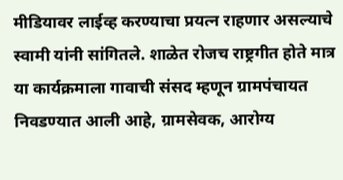मीडियावर लाईव्ह करण्याचा प्रयत्न राहणार असल्याचे स्वामी यांनी सांगितले. शाळेत रोजच राष्ट्रगीत होते मात्र या कार्यक्रमाला गावाची संसद म्हणून ग्रामपंचायत निवडण्यात आली आहे, ग्रामसेवक, आरोग्य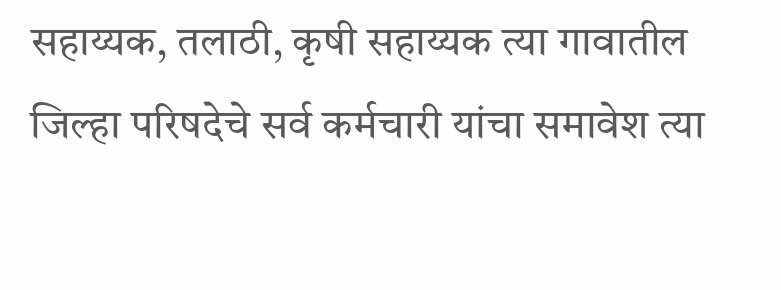सहाय्यक, तलाठी, कृषी सहाय्यक त्या गावातील जिल्हा परिषदेचे सर्व कर्मचारी यांचा समावेश त्या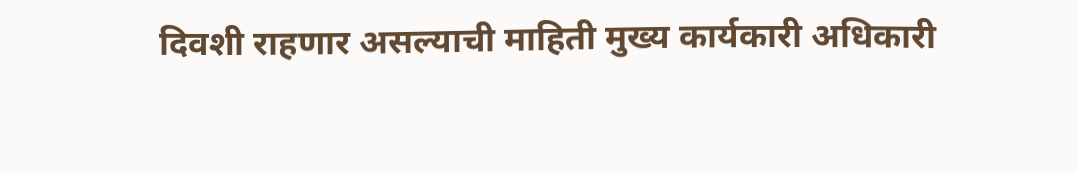दिवशी राहणार असल्याची माहिती मुख्य कार्यकारी अधिकारी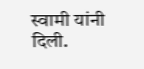स्वामी यांनी दिली.